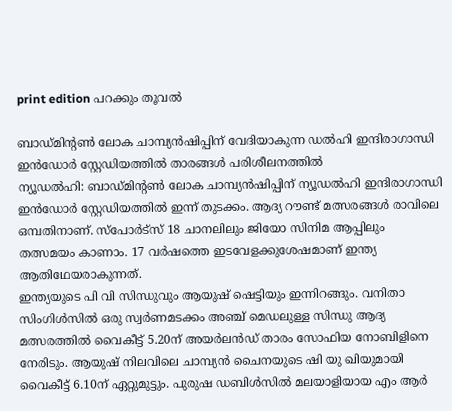print edition പറക്കും തൂവൽ

ബാഡ്മിന്റൺ ലോക ചാമ്പ്യൻഷിപ്പിന് വേദിയാകുന്ന ഡൽഹി ഇന്ദിരാഗാന്ധി ഇൻഡോർ സ്റ്റേഡിയത്തിൽ താരങ്ങൾ പരിശീലനത്തിൽ
ന്യൂഡൽഹി: ബാഡ്മിന്റൺ ലോക ചാമ്പ്യൻഷിപ്പിന് ന്യൂഡൽഹി ഇന്ദിരാഗാന്ധി ഇൻഡോർ സ്റ്റേഡിയത്തിൽ ഇന്ന് തുടക്കം. ആദ്യ റൗണ്ട് മത്സരങ്ങൾ രാവിലെ ഒമ്പതിനാണ്. സ്പോർട്സ് 18 ചാനലിലും ജിയോ സിനിമ ആപ്പിലും തത്സമയം കാണാം. 17 വർഷത്തെ ഇടവേളക്കുശേഷമാണ് ഇന്ത്യ ആതിഥേയരാകുന്നത്.
ഇന്ത്യയുടെ പി വി സിന്ധുവും ആയുഷ് ഷെട്ടിയും ഇന്നിറങ്ങും. വനിതാ സിംഗിൾസിൽ ഒരു സ്വർണമടക്കം അഞ്ച് മെഡലുള്ള സിന്ധു ആദ്യ മത്സരത്തിൽ വൈകീട്ട് 5.20ന് അയർലൻഡ് താരം സോഫിയ നോബിളിനെ നേരിടും. ആയുഷ് നിലവിലെ ചാമ്പ്യൻ ചൈനയുടെ ഷി യു ഖിയുമായി വൈകീട്ട് 6.10ന് ഏറ്റുമുട്ടും. പുരുഷ ഡബിൾസിൽ മലയാളിയായ എം ആർ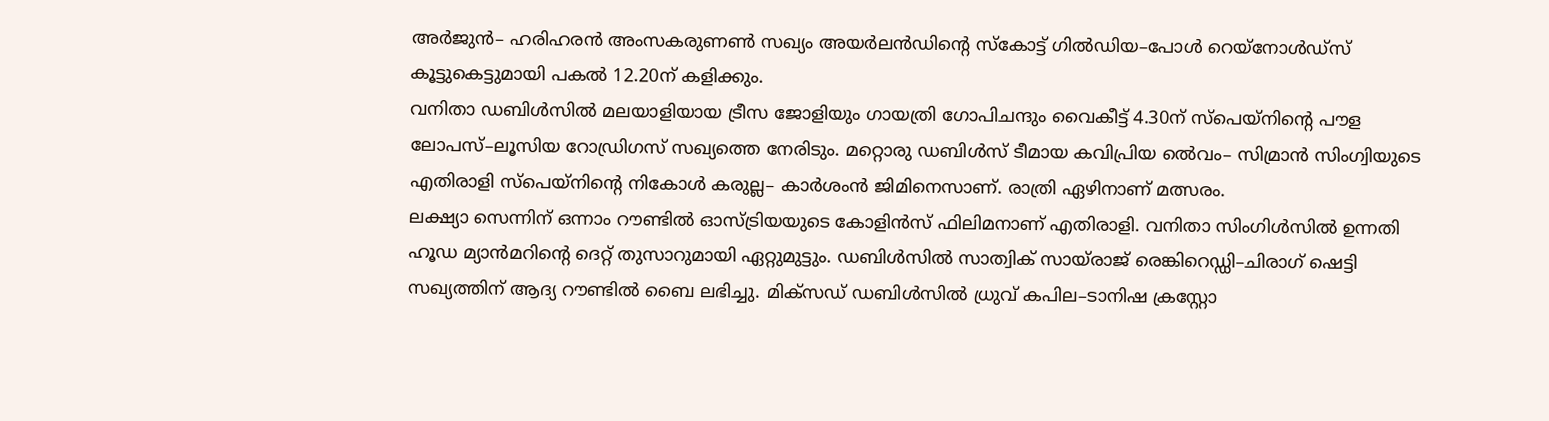അർജുൻ– ഹരിഹരൻ അംസകരുണൺ സഖ്യം അയർലൻഡിന്റെ സ്കോട്ട് ഗിൽഡിയ–പോൾ റെയ്നോൾഡ്സ് കൂട്ടുകെട്ടുമായി പകൽ 12.20ന് കളിക്കും.
വനിതാ ഡബിൾസിൽ മലയാളിയായ ട്രീസ ജോളിയും ഗായത്രി ഗോപിചന്ദും വൈകീട്ട് 4.30ന് സ്പെയ്നിന്റെ പൗള ലോപസ്–ലൂസിയ റോഡ്രിഗസ് സഖ്യത്തെ നേരിടും. മറ്റൊരു ഡബിൾസ് ടീമായ കവിപ്രിയ ൽെവം– സിമ്രാൻ സിംഗ്വിയുടെ എതിരാളി സ്പെയ്നിന്റെ നികോൾ കരുല്ല– കാർശംൻ ജിമിനെസാണ്. രാത്രി ഏഴിനാണ് മത്സരം.
ലക്ഷ്യാ സെന്നിന് ഒന്നാം റൗണ്ടിൽ ഓസ്ട്രിയയുടെ കോളിൻസ് ഫിലിമനാണ് എതിരാളി. വനിതാ സിംഗിൾസിൽ ഉന്നതി ഹൂഡ മ്യാൻമറിന്റെ ദെറ്റ് തുസാറുമായി ഏറ്റുമുട്ടും. ഡബിൾസിൽ സാത്വിക് സായ്രാജ് രെങ്കിറെഡ്ഡി–ചിരാഗ് ഷെട്ടി സഖ്യത്തിന് ആദ്യ റൗണ്ടിൽ ബൈ ലഭിച്ചു. മിക്സഡ് ഡബിൾസിൽ ധ്രുവ് കപില–ടാനിഷ ക്രസ്റ്റോ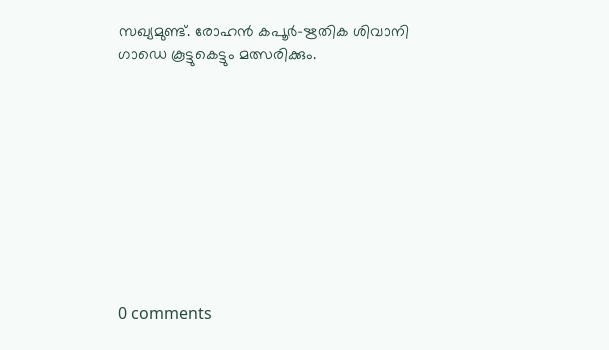സഖ്യമുണ്ട്. രോഹൻ കപൂർ–ഋതിക ശിവാനി ഗാഡെ കൂട്ടുകെട്ടും മത്സരിക്കും.










0 comments